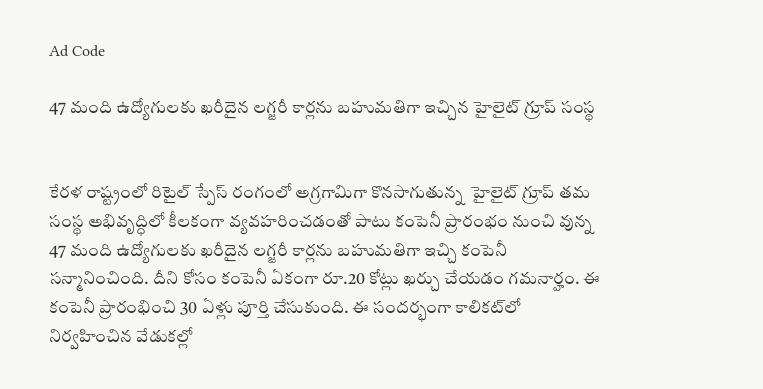Ad Code

47 మంది ఉద్యోగులకు ఖరీదైన లగ్జరీ కార్లను బహుమతిగా ఇచ్చిన హైలైట్ గ్రూప్ సంస్థ


కేరళ రాష్ట్రంలో రిటైల్ స్పేస్ రంగంలో అగ్రగామిగా కొనసాగుతున్న  హైలైట్ గ్రూప్ తమ సంస్థ అభివృద్ధిలో కీలకంగా వ్యవహరించడంతో పాటు కంపెనీ ప్రారంభం నుంచి వున్న  47 మంది ఉద్యోగులకు ఖరీదైన లగ్జరీ కార్లను బహుమతిగా ఇచ్చి కంపెనీ సన్మానించింది. దీని కోసం కంపెనీ ఏకంగా రూ.20 కోట్లు ఖర్చు చేయడం గమనార్హం. ఈ కంపెనీ ప్రారంభించి 30 ఏళ్లు పూర్తి చేసుకుంది. ఈ సందర్భంగా కాలికట్‌లో నిర్వహించిన వేడుకల్లో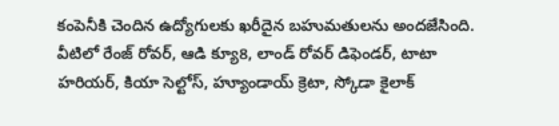కంపెనీకి చెందిన ఉద్యోగులకు ఖరీదైన బహుమతులను అందజేసింది. వీటిలో రేంజ్ రోవర్, ఆడి క్యూ8, లాండ్ రోవర్ డిఫెండర్, టాటా హరియర్, కియా సెల్టోస్, హ్యూండాయ్ క్రెటా, స్కోడా కైలాక్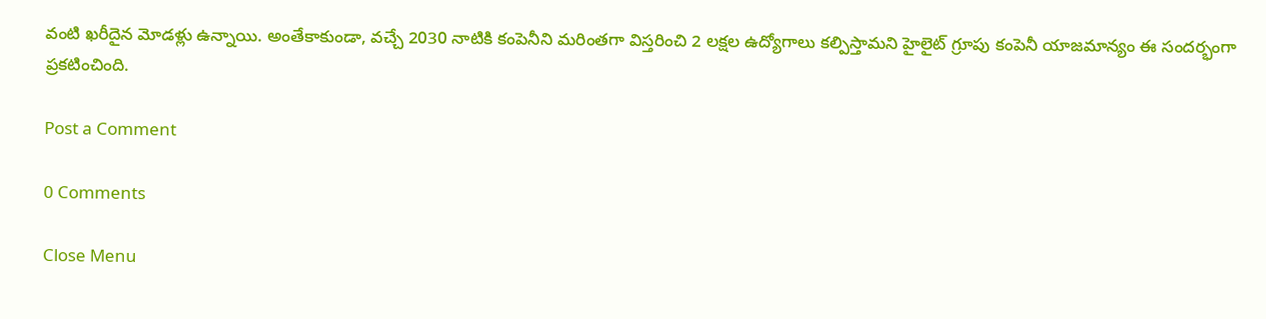వంటి ఖరీదైన మోడళ్లు ఉన్నాయి. అంతేకాకుండా, వచ్చే 2030 నాటికి కంపెనీని మరింతగా విస్తరించి 2 లక్షల ఉద్యోగాలు కల్పిస్తామని హైలైట్ గ్రూపు కంపెనీ యాజమాన్యం ఈ సందర్భంగా ప్రకటించింది.

Post a Comment

0 Comments

Close Menu